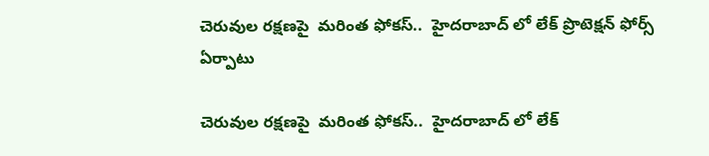చెరువుల రక్షణపై  మరింత ఫోకస్..  హైదరాబాద్ లో లేక్ ప్రొటెక్షన్ ఫోర్స్ ఏర్పాటు

చెరువుల రక్షణపై  మరింత ఫోకస్..  హైదరాబాద్ లో లేక్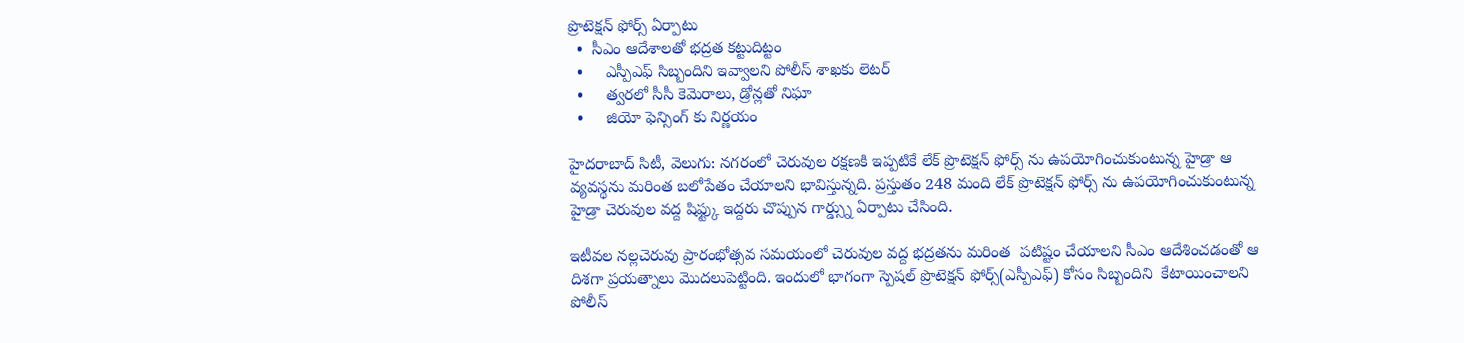ప్రొటెక్షన్ ఫోర్స్ ఏర్పాటు
  •  సీఎం ఆదేశాలతో భద్రత కట్టుదిట్టం
  •     ఎస్పీఎఫ్ సిబ్బందిని ఇవ్వాలని పోలీస్ శాఖకు లెటర్
  •     త్వరలో సీసీ కెమెరాలు, డ్రోన్లతో నిఘా
  •     జియో ఫెన్సింగ్ కు నిర్ణయం

హైదరాబాద్ సిటీ, వెలుగు: నగరంలో చెరువుల రక్షణకి ఇప్పటికే లేక్ ప్రొటెక్షన్ ఫోర్స్ ను ఉపయోగించుకుంటున్న హైడ్రా ఆ వ్యవస్థను మరింత బలోపేతం చేయాలని భావిస్తున్నది. ప్రస్తుతం 248 మంది లేక్ ప్రొటెక్షన్ ఫోర్స్ ను ఉపయోగించుకుంటున్న హైడ్రా చెరువుల వద్ద షిఫ్ట్కు ఇద్దరు చొప్పున గార్డ్స్ను ఏర్పాటు చేసింది.

ఇటీవల నల్లచెరువు ప్రారంభోత్సవ సమయంలో చెరువుల వద్ద భద్రతను మరింత  పటిష్టం చేయాలని సీఎం ఆదేశించడంతో ఆ దిశగా ప్రయత్నాలు మొదలుపెట్టింది. ఇందులో భాగంగా స్పెషల్ ప్రొటెక్షన్ ఫోర్స్(ఎస్పీఎఫ్) కోసం సిబ్బందిని  కేటాయించాలని పోలీస్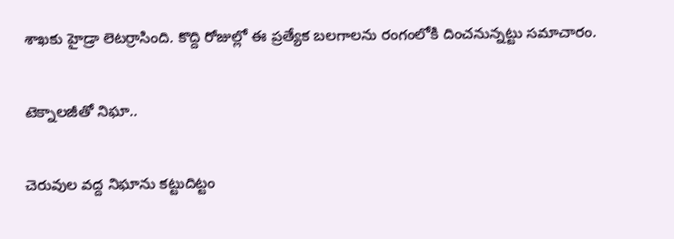శాఖకు హైడ్రా లెటర్రాసింది. కొద్ది రోజుల్లో ఈ ప్రత్యేక బలగాలను రంగంలోకి దించనున్నట్టు సమాచారం.

టెక్నాలజీతో నిఘా..

చెరువుల వద్ద నిఘాను కట్టుదిట్టం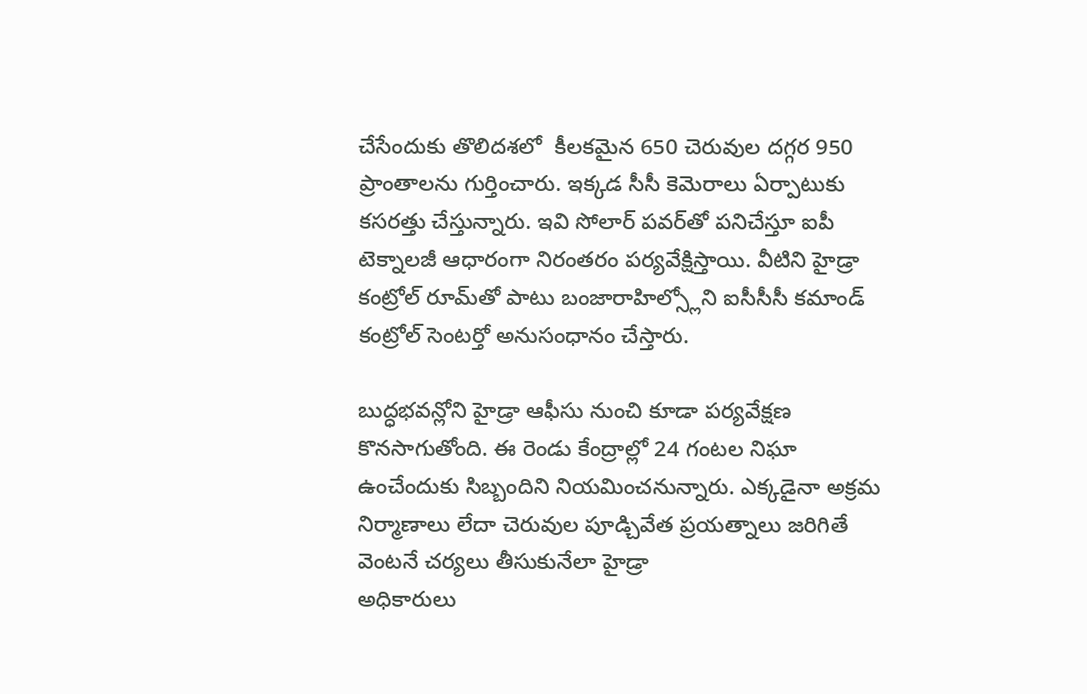చేసేందుకు తొలిదశలో  కీలకమైన 650 చెరువుల దగ్గర 950 ప్రాంతాలను గుర్తించారు. ఇక్కడ సీసీ కెమెరాలు ఏర్పాటుకు కసరత్తు చేస్తున్నారు. ఇవి సోలార్ పవర్‌‌‌‌తో పనిచేస్తూ ఐపీ టెక్నాలజీ ఆధారంగా నిరంతరం పర్యవేక్షిస్తాయి. వీటిని హైడ్రా కంట్రోల్ రూమ్‌‌‌‌తో పాటు బంజారాహిల్స్లోని ఐసీసీసీ కమాండ్ కంట్రోల్ సెంటర్తో అనుసంధానం చేస్తారు.

బుద్ధభవన్లోని హైడ్రా ఆఫీసు నుంచి కూడా పర్యవేక్షణ కొనసాగుతోంది. ఈ రెండు కేంద్రాల్లో 24 గంటల నిఘా ఉంచేందుకు సిబ్బందిని నియమించనున్నారు. ఎక్కడైనా అక్రమ నిర్మాణాలు లేదా చెరువుల పూడ్చివేత ప్రయత్నాలు జరిగితే వెంటనే చర్యలు తీసుకునేలా హైడ్రా
అధికారులు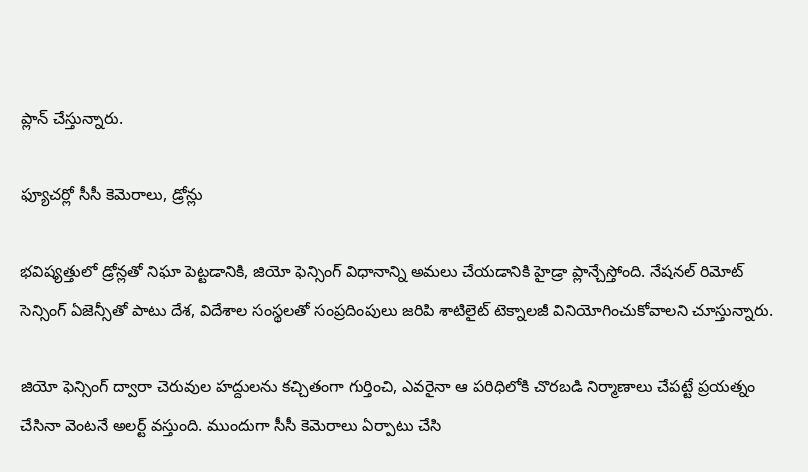ప్లాన్ చేస్తున్నారు.

ఫ్యూచర్లో సీసీ కెమెరాలు, డ్రోన్లు

భవిష్యత్తులో డ్రోన్లతో నిఘా పెట్టడానికి, జియో ఫెన్సింగ్ విధానాన్ని అమలు చేయడానికి హైడ్రా ప్లాన్చేస్తోంది. నేషనల్ రిమోట్ సెన్సింగ్ ఏజెన్సీతో పాటు దేశ, విదేశాల సంస్థలతో సంప్రదింపులు జరిపి శాటిలైట్ టెక్నాలజీ వినియోగించుకోవాలని చూస్తున్నారు.

జియో ఫెన్సింగ్ ద్వారా చెరువుల హద్దులను కచ్చితంగా గుర్తించి, ఎవరైనా ఆ పరిధిలోకి చొరబడి నిర్మాణాలు చేపట్టే ప్రయత్నం చేసినా వెంటనే అలర్ట్ వస్తుంది. ముందుగా సీసీ కెమెరాలు ఏర్పాటు చేసి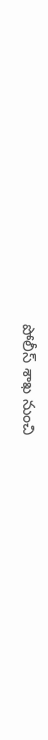పోలీస్ శాఖ నుంచి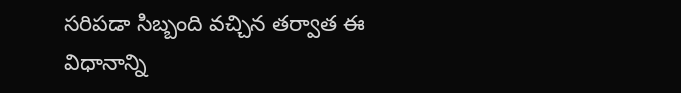సరిపడా సిబ్బంది వచ్చిన తర్వాత ఈ విధానాన్ని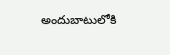అందుబాటులోకి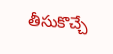తీసుకొచ్చే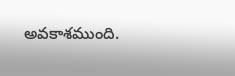అవకాశముంది.